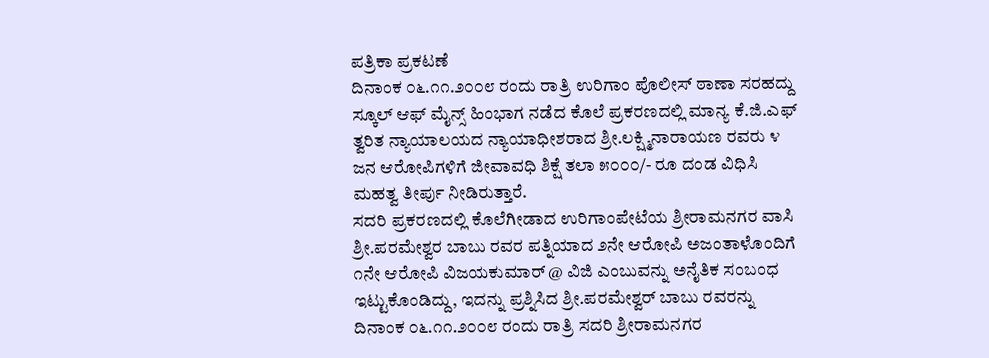ಪತ್ರಿಕಾ ಪ್ರಕಟಣೆ
ದಿನಾಂಕ ೦೬.೧೧.೨೦೦೮ ರಂದು ರಾತ್ರಿ ಉರಿಗಾಂ ಪೊಲೀಸ್ ಠಾಣಾ ಸರಹದ್ದು ಸ್ಕೂಲ್ ಆಫ್ ಮೈನ್ಸ್ ಹಿಂಭಾಗ ನಡೆದ ಕೊಲೆ ಪ್ರಕರಣದಲ್ಲಿ ಮಾನ್ಯ ಕೆ.ಜಿ.ಎಫ್ ತ್ವರಿತ ನ್ಯಾಯಾಲಯದ ನ್ಯಾಯಾಧೀಶರಾದ ಶ್ರೀ.ಲಕ್ಷ್ಮಿನಾರಾಯಣ ರವರು ೪ ಜನ ಆರೋಪಿಗಳಿಗೆ ಜೀವಾವಧಿ ಶಿಕ್ಷೆ ತಲಾ ೫೦೦೦/- ರೂ ದಂಡ ವಿಧಿಸಿ ಮಹತ್ವ ತೀರ್ಪು ನೀಡಿರುತ್ತಾರೆ.
ಸದರಿ ಪ್ರಕರಣದಲ್ಲಿ ಕೊಲೆಗೀಡಾದ ಉರಿಗಾಂಪೇಟೆಯ ಶ್ರೀರಾಮನಗರ ವಾಸಿ ಶ್ರೀ.ಪರಮೇಶ್ವರ ಬಾಬು ರವರ ಪತ್ನಿಯಾದ ೨ನೇ ಆರೋಪಿ ಅಜಂತಾಳೊಂದಿಗೆ ೧ನೇ ಆರೋಪಿ ವಿಜಯಕುಮಾರ್ @ ವಿಜಿ ಎಂಬುವನ್ನು ಅನೈತಿಕ ಸಂಬಂಧ ಇಟ್ಟುಕೊಂಡಿದ್ದು, ಇದನ್ನು ಪ್ರಶ್ನಿಸಿದ ಶ್ರೀ.ಪರಮೇಶ್ವರ್ ಬಾಬು ರವರನ್ನು ದಿನಾಂಕ ೦೬.೧೧.೨೦೦೮ ರಂದು ರಾತ್ರಿ ಸದರಿ ಶ್ರೀರಾಮನಗರ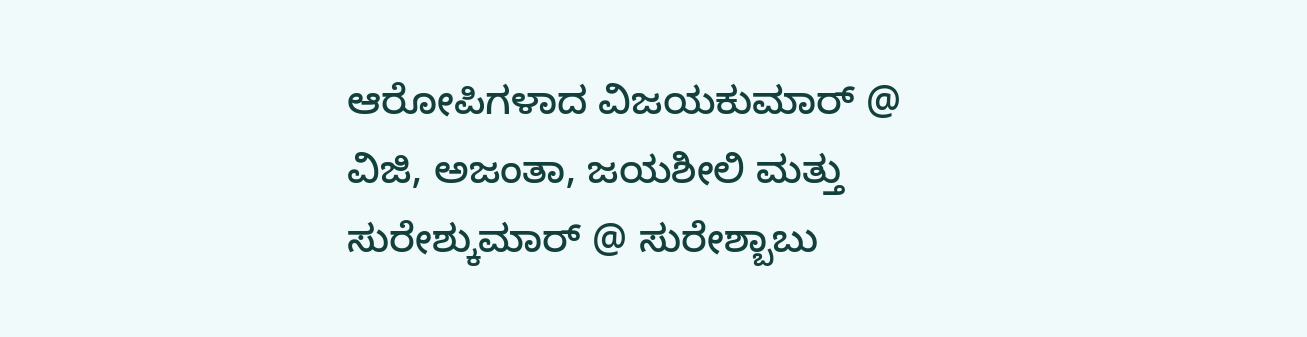ಆರೋಪಿಗಳಾದ ವಿಜಯಕುಮಾರ್ @ ವಿಜಿ, ಅಜಂತಾ, ಜಯಶೀಲಿ ಮತ್ತು ಸುರೇಶ್ಕುಮಾರ್ @ ಸುರೇಶ್ಬಾಬು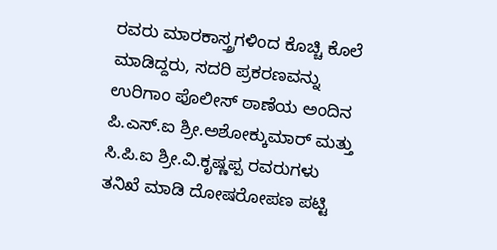ರವರು ಮಾರಕಾಸ್ತ್ರಗಳಿಂದ ಕೊಚ್ಚಿ ಕೊಲೆ ಮಾಡಿದ್ದರು, ಸದರಿ ಪ್ರಕರಣವನ್ನು ಉರಿಗಾಂ ಪೊಲೀಸ್ ಠಾಣೆಯ ಅಂದಿನ ಪಿ.ಎಸ್.ಐ ಶ್ರೀ.ಅಶೋಕ್ಕುಮಾರ್ ಮತ್ತು ಸಿ.ಪಿ.ಐ ಶ್ರೀ.ವಿ.ಕೃಷ್ಣಪ್ಪ ರವರುಗಳು ತನಿಖೆ ಮಾಡಿ ದೋಷರೋಪಣ ಪಟ್ಟಿ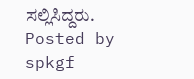ಸಲ್ಲಿಸಿದ್ದರು.
Posted by spkgf